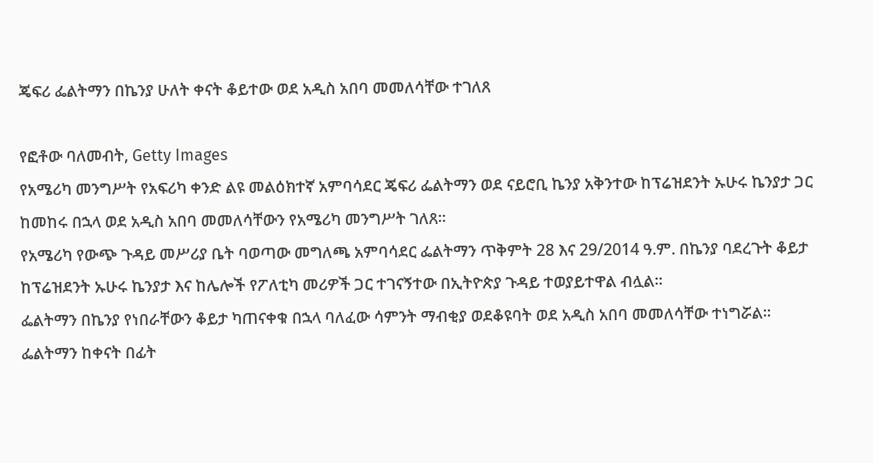ጄፍሪ ፌልትማን በኬንያ ሁለት ቀናት ቆይተው ወደ አዲስ አበባ መመለሳቸው ተገለጸ

የፎቶው ባለመብት, Getty Images
የአሜሪካ መንግሥት የአፍሪካ ቀንድ ልዩ መልዕክተኛ አምባሳደር ጄፍሪ ፌልትማን ወደ ናይሮቢ ኬንያ አቅንተው ከፕሬዝደንት ኡሁሩ ኬንያታ ጋር ከመከሩ በኋላ ወደ አዲስ አበባ መመለሳቸውን የአሜሪካ መንግሥት ገለጸ።
የአሜሪካ የውጭ ጉዳይ መሥሪያ ቤት ባወጣው መግለጫ አምባሳደር ፌልትማን ጥቅምት 28 እና 29/2014 ዓ.ም. በኬንያ ባደረጉት ቆይታ ከፕሬዝደንት ኡሁሩ ኬንያታ እና ከሌሎች የፖለቲካ መሪዎች ጋር ተገናኝተው በኢትዮጵያ ጉዳይ ተወያይተዋል ብሏል።
ፌልትማን በኬንያ የነበራቸውን ቆይታ ካጠናቀቁ በኋላ ባለፈው ሳምንት ማብቂያ ወደቆዩባት ወደ አዲስ አበባ መመለሳቸው ተነግሯል።
ፌልትማን ከቀናት በፊት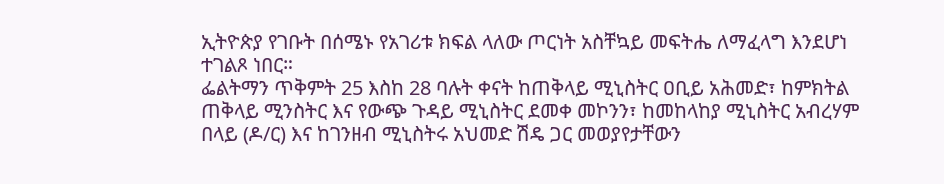ኢትዮጵያ የገቡት በሰሜኑ የአገሪቱ ክፍል ላለው ጦርነት አስቸኳይ መፍትሔ ለማፈላግ እንደሆነ ተገልጾ ነበር።
ፌልትማን ጥቅምት 25 እስከ 28 ባሉት ቀናት ከጠቅላይ ሚኒስትር ዐቢይ አሕመድ፣ ከምክትል ጠቅላይ ሚንስትር እና የውጭ ጉዳይ ሚኒስትር ደመቀ መኮንን፣ ከመከላከያ ሚኒስትር አብረሃም በላይ (ዶ/ር) እና ከገንዘብ ሚኒስትሩ አህመድ ሽዴ ጋር መወያየታቸውን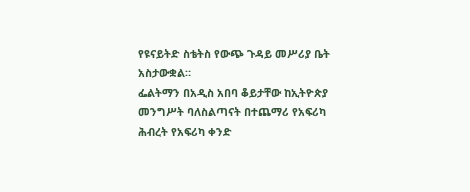የዩናይትድ ስቴትስ የውጭ ጉዳይ መሥሪያ ቤት አስታውቋል።
ፌልትማን በአዲስ አበባ ቆይታቸው ከኢትዮጵያ መንግሥት ባለስልጣናት በተጨማሪ የአፍሪካ ሕብረት የአፍሪካ ቀንድ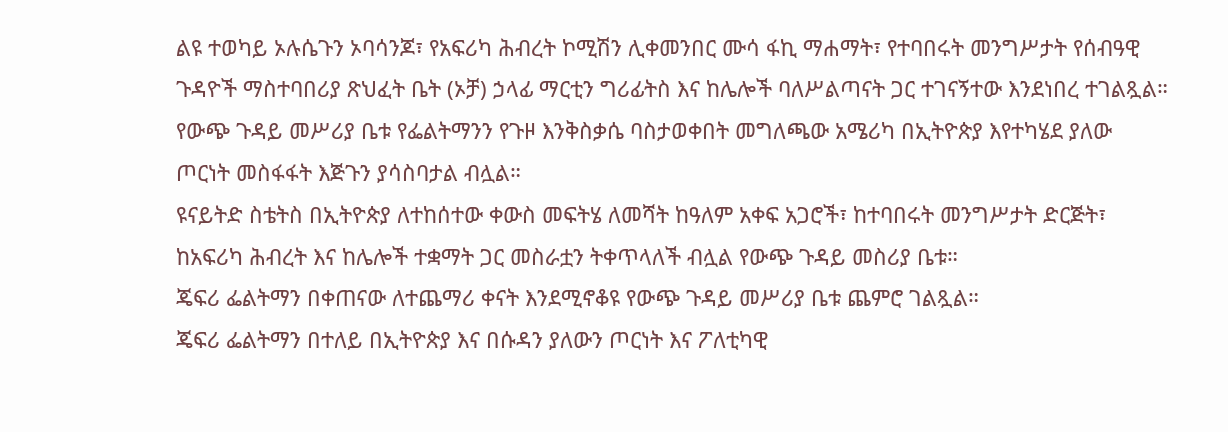ልዩ ተወካይ ኦሉሴጉን ኦባሳንጆ፣ የአፍሪካ ሕብረት ኮሚሽን ሊቀመንበር ሙሳ ፋኪ ማሐማት፣ የተባበሩት መንግሥታት የሰብዓዊ ጉዳዮች ማስተባበሪያ ጽህፈት ቤት (ኦቻ) ኃላፊ ማርቲን ግሪፊትስ እና ከሌሎች ባለሥልጣናት ጋር ተገናኝተው እንደነበረ ተገልጿል።
የውጭ ጉዳይ መሥሪያ ቤቱ የፌልትማንን የጉዞ እንቅስቃሴ ባስታወቀበት መግለጫው አሜሪካ በኢትዮጵያ እየተካሄደ ያለው ጦርነት መስፋፋት እጅጉን ያሳስባታል ብሏል።
ዩናይትድ ስቴትስ በኢትዮጵያ ለተከሰተው ቀውስ መፍትሄ ለመሻት ከዓለም አቀፍ አጋሮች፣ ከተባበሩት መንግሥታት ድርጅት፣ ከአፍሪካ ሕብረት እና ከሌሎች ተቋማት ጋር መስራቷን ትቀጥላለች ብሏል የውጭ ጉዳይ መስሪያ ቤቱ።
ጄፍሪ ፌልትማን በቀጠናው ለተጨማሪ ቀናት እንደሚኖቆዩ የውጭ ጉዳይ መሥሪያ ቤቱ ጨምሮ ገልጿል።
ጄፍሪ ፌልትማን በተለይ በኢትዮጵያ እና በሱዳን ያለውን ጦርነት እና ፖለቲካዊ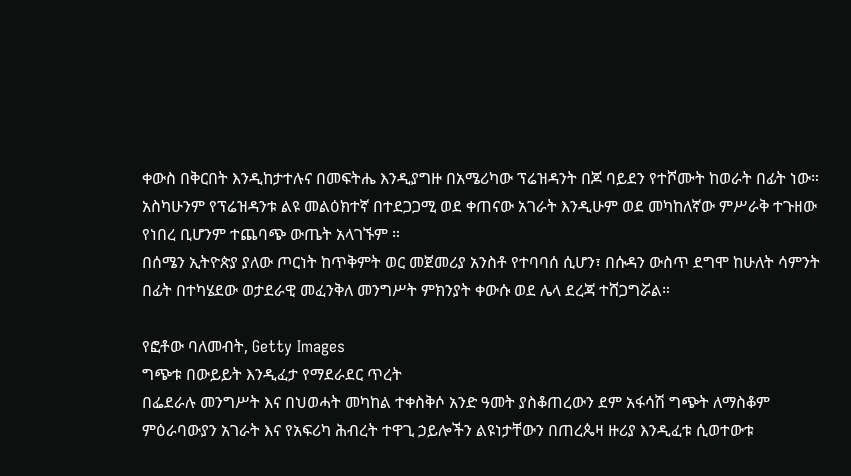ቀውስ በቅርበት እንዲከታተሉና በመፍትሔ እንዲያግዙ በአሜሪካው ፕሬዝዳንት በጆ ባይደን የተሾሙት ከወራት በፊት ነው።
አስካሁንም የፕሬዝዳንቱ ልዩ መልዕክተኛ በተደጋጋሚ ወደ ቀጠናው አገራት እንዲሁም ወደ መካከለኛው ምሥራቅ ተጉዘው የነበረ ቢሆንም ተጨባጭ ውጤት አላገኙም ።
በሰሜን ኢትዮጵያ ያለው ጦርነት ከጥቅምት ወር መጀመሪያ አንስቶ የተባባሰ ሲሆን፣ በሱዳን ውስጥ ደግሞ ከሁለት ሳምንት በፊት በተካሄደው ወታደራዊ መፈንቅለ መንግሥት ምክንያት ቀውሱ ወደ ሌላ ደረጃ ተሸጋግሯል።

የፎቶው ባለመብት, Getty Images
ግጭቱ በውይይት እንዲፈታ የማደራደር ጥረት
በፌደራሉ መንግሥት እና በህወሓት መካከል ተቀስቅሶ አንድ ዓመት ያስቆጠረውን ደም አፋሳሽ ግጭት ለማስቆም ምዕራባውያን አገራት እና የአፍሪካ ሕብረት ተዋጊ ኃይሎችን ልዩነታቸውን በጠረጴዛ ዙሪያ እንዲፈቱ ሲወተውቱ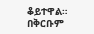ቆይተዋል።
በቅርቡም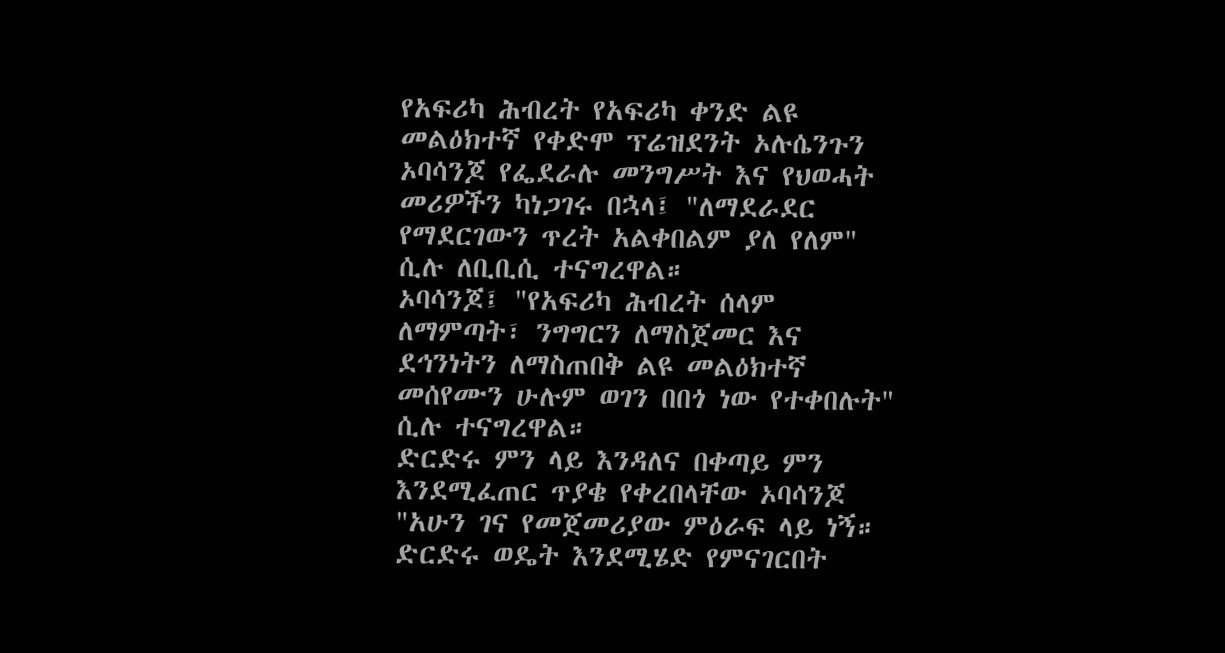የአፍሪካ ሕብረት የአፍሪካ ቀንድ ልዩ መልዕክተኛ የቀድሞ ፕሬዝደንት ኦሉሴንጉን ኦባሳንጆ የፌደራሉ መንግሥት እና የህወሓት መሪዎችን ካነጋገሩ በኋላ፤ "ለማደራደር የማደርገውን ጥረት አልቀበልም ያለ የለም" ሲሉ ለቢቢሲ ተናግረዋል።
ኦባሳንጆ፤ "የአፍሪካ ሕብረት ሰላም ለማምጣት፣ ንግግርን ለማስጀመር እና ደኅንነትን ለማስጠበቅ ልዩ መልዕክተኛ መሰየሙን ሁሉም ወገን በበጎ ነው የተቀበሉት" ሲሉ ተናግረዋል።
ድርድሩ ምን ላይ እንዳለና በቀጣይ ምን እንደሚፈጠር ጥያቄ የቀረበላቸው ኦባሳንጆ "አሁን ገና የመጀመሪያው ምዕራፍ ላይ ነኝ። ድርድሩ ወዴት እንደሚሄድ የምናገርበት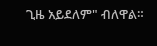ጊዜ አይደለም" ብለዋል።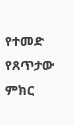የተመድ የጸጥታው ምክር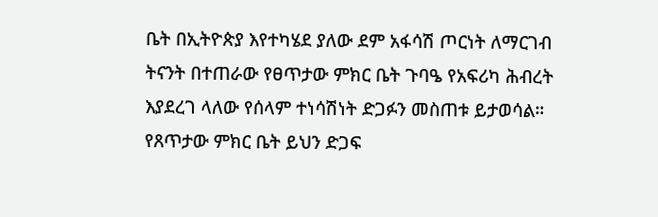ቤት በኢትዮጵያ እየተካሄደ ያለው ደም አፋሳሽ ጦርነት ለማርገብ ትናንት በተጠራው የፀጥታው ምክር ቤት ጉባዔ የአፍሪካ ሕብረት እያደረገ ላለው የሰላም ተነሳሽነት ድጋፉን መስጠቱ ይታወሳል።
የጸጥታው ምክር ቤት ይህን ድጋፍ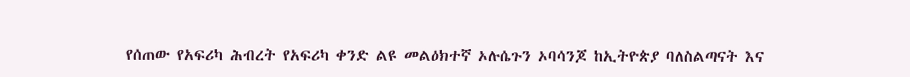የሰጠው የአፍሪካ ሕብረት የአፍሪካ ቀንድ ልዩ መልዕክተኛ ኦሉሴጉን ኦባሳንጆ ከኢትዮጵያ ባለስልጣናት እና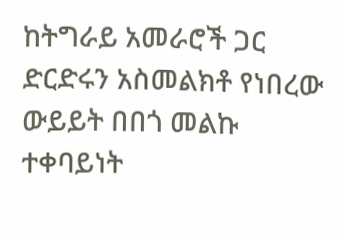ከትግራይ አመራሮች ጋር ድርድሩን አስመልክቶ የነበረው ውይይት በበጎ መልኩ ተቀባይነት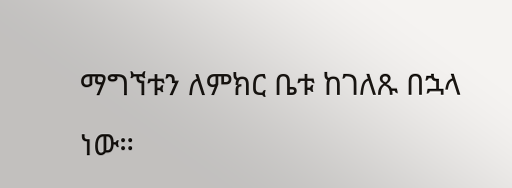ማግኘቱን ለምክር ቤቱ ከገለጹ በኋላ ነው።